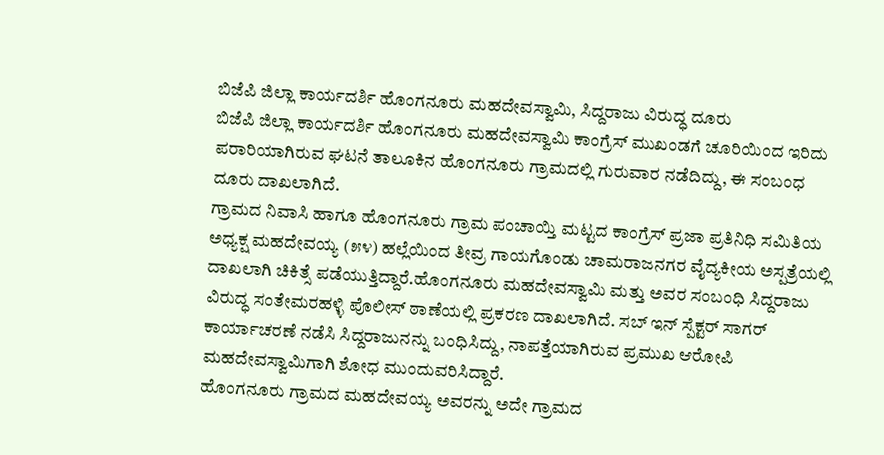ಬಿಜೆಪಿ ಜಿಲ್ಲಾ ಕಾರ್ಯದರ್ಶಿ ಹೊಂಗನೂರು ಮಹದೇವಸ್ವಾಮಿ, ಸಿದ್ದರಾಜು ವಿರುದ್ಧ ದೂರು
ಬಿಜೆಪಿ ಜಿಲ್ಲಾ ಕಾರ್ಯದರ್ಶಿ ಹೊಂಗನೂರು ಮಹದೇವಸ್ವಾಮಿ ಕಾಂಗ್ರೆಸ್ ಮುಖಂಡಗೆ ಚೂರಿಯಿಂದ ಇರಿದು ಪರಾರಿಯಾಗಿರುವ ಘಟನೆ ತಾಲೂಕಿನ ಹೊಂಗನೂರು ಗ್ರಾಮದಲ್ಲಿ ಗುರುವಾರ ನಡೆದಿದ್ದು, ಈ ಸಂಬಂಧ ದೂರು ದಾಖಲಾಗಿದೆ.
ಗ್ರಾಮದ ನಿವಾಸಿ ಹಾಗೂ ಹೊಂಗನೂರು ಗ್ರಾಮ ಪಂಚಾಯ್ತಿ ಮಟ್ಟದ ಕಾಂಗ್ರೆಸ್ ಪ್ರಜಾ ಪ್ರತಿನಿಧಿ ಸಮಿತಿಯ ಅಧ್ಯಕ್ಷ ಮಹದೇವಯ್ಯ (೫೪) ಹಲ್ಲೆಯಿಂದ ತೀವ್ರ ಗಾಯಗೊಂಡು ಚಾಮರಾಜನಗರ ವೈದ್ಯಕೀಯ ಅಸ್ಪತ್ರೆಯಲ್ಲಿ ದಾಖಲಾಗಿ ಚಿಕಿತ್ಸೆ ಪಡೆಯುತ್ತಿದ್ದಾರೆ.ಹೊಂಗನೂರು ಮಹದೇವಸ್ವಾಮಿ ಮತ್ತು ಅವರ ಸಂಬಂಧಿ ಸಿದ್ದರಾಜು ವಿರುದ್ಧ ಸಂತೇಮರಹಳ್ಳಿ ಪೊಲೀಸ್ ಠಾಣೆಯಲ್ಲಿ ಪ್ರಕರಣ ದಾಖಲಾಗಿದೆ. ಸಬ್ ಇನ್ ಸ್ಪೆಕ್ಟರ್ ಸಾಗರ್ ಕಾರ್ಯಾಚರಣೆ ನಡೆಸಿ ಸಿದ್ದರಾಜುನನ್ನು ಬಂಧಿಸಿದ್ದು, ನಾಪತ್ತೆಯಾಗಿರುವ ಪ್ರಮುಖ ಆರೋಪಿ ಮಹದೇವಸ್ವಾಮಿಗಾಗಿ ಶೋಧ ಮುಂದುವರಿಸಿದ್ದಾರೆ.
ಹೊಂಗನೂರು ಗ್ರಾಮದ ಮಹದೇವಯ್ಯ ಅವರನ್ನು ಅದೇ ಗ್ರಾಮದ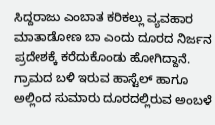ಸಿದ್ದರಾಜು ಎಂಬಾತ ಕರಿಕಲ್ಲು ವ್ಯವಹಾರ ಮಾತಾಡೋಣ ಬಾ ಎಂದು ದೂರದ ನಿರ್ಜನ ಪ್ರದೇಶಕ್ಕೆ ಕರೆದುಕೊಂಡು ಹೋಗಿದ್ದಾನೆ. ಗ್ರಾಮದ ಬಳಿ ಇರುವ ಹಾಸ್ಟೆಲ್ ಹಾಗೂ ಅಲ್ಲಿಂದ ಸುಮಾರು ದೂರದಲ್ಲಿರುವ ಅಂಬಳೆ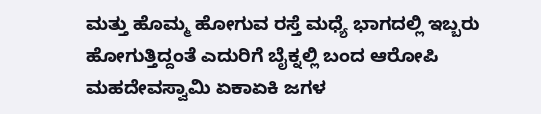ಮತ್ತು ಹೊಮ್ಮ ಹೋಗುವ ರಸ್ತೆ ಮಧ್ಯೆ ಭಾಗದಲ್ಲಿ ಇಬ್ಬರು ಹೋಗುತ್ತಿದ್ದಂತೆ ಎದುರಿಗೆ ಬೈಕ್ನಲ್ಲಿ ಬಂದ ಆರೋಪಿ ಮಹದೇವಸ್ವಾಮಿ ಏಕಾಏಕಿ ಜಗಳ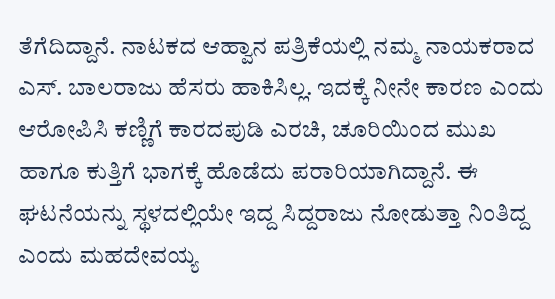ತೆಗೆದಿದ್ದಾನೆ. ನಾಟಕದ ಆಹ್ವಾನ ಪತ್ರಿಕೆಯಲ್ಲಿ ನಮ್ಮ ನಾಯಕರಾದ ಎಸ್. ಬಾಲರಾಜು ಹೆಸರು ಹಾಕಿಸಿಲ್ಲ. ಇದಕ್ಕೆ ನೀನೇ ಕಾರಣ ಎಂದು ಆರೋಪಿಸಿ ಕಣ್ಣಿಗೆ ಕಾರದಪುಡಿ ಎರಚಿ, ಚೂರಿಯಿಂದ ಮುಖ ಹಾಗೂ ಕುತ್ತಿಗೆ ಭಾಗಕ್ಕೆ ಹೊಡೆದು ಪರಾರಿಯಾಗಿದ್ದಾನೆ. ಈ ಘಟನೆಯನ್ನು ಸ್ಥಳದಲ್ಲಿಯೇ ಇದ್ದ ಸಿದ್ದರಾಜು ನೋಡುತ್ತಾ ನಿಂತಿದ್ದ ಎಂದು ಮಹದೇವಯ್ಯ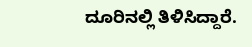ದೂರಿನಲ್ಲಿ ತಿಳಿಸಿದ್ದಾರೆ.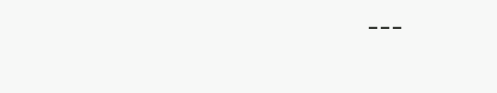---